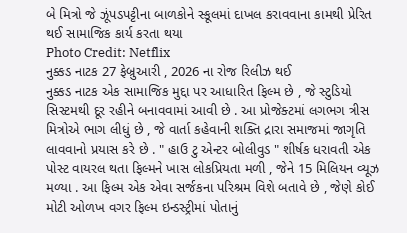બે મિત્રો જે ઝૂંપડપટ્ટીના બાળકોને સ્કૂલમાં દાખલ કરાવવાના કામથી પ્રેરિત થઈ સામાજિક કાર્ય કરતા થયા
Photo Credit: Netflix
નુક્કડ નાટક 27 ફેબ્રુઆરી , 2026 ના રોજ રિલીઝ થઈ
નુક્કડ નાટક એક સામાજિક મુદ્દા પર આધારિત ફિલ્મ છે , જે સ્ટુડિયો સિસ્ટમથી દૂર રહીને બનાવવામાં આવી છે . આ પ્રોજેક્ટમાં લગભગ ત્રીસ મિત્રોએ ભાગ લીધું છે , જે વાર્તા કહેવાની શક્તિ દ્રારા સમાજમાં જાગૃતિ લાવવાનો પ્રયાસ કરે છે . " હાઉ ટુ એન્ટર બોલીવુડ " શીર્ષક ધરાવતી એક પોસ્ટ વાયરલ થતા ફિલ્મને ખાસ લોકપ્રિયતા મળી , જેને 15 મિલિયન વ્યૂઝ મળ્યા . આ ફિલ્મ એક એવા સર્જકના પરિશ્રમ વિશે બતાવે છે , જેણે કોઈ મોટી ઓળખ વગર ફિલ્મ ઇન્ડસ્ટ્રીમાં પોતાનું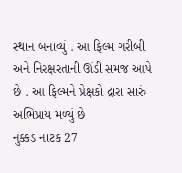સ્થાન બનાવ્યું . આ ફિલ્મ ગરીબી અને નિરક્ષરતાની ઊંડી સમજ આપે છે . આ ફિલ્મને પ્રેક્ષકો દ્રારા સારું અભિપ્રાય મળ્યું છે
નુક્કડ નાટક 27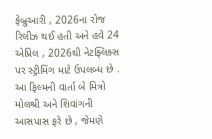ફેબ્રુઆરી , 2026ના રોજ રિલીઝ થઈ હતી અને હવે 24 એપ્રિલ , 2026થી નેટફ્લિક્સ પર સ્ટ્રીમિંગ માટે ઉપલબ્ધ છે .
આ ફિલ્મની વાર્તા બે મિત્રો મોલશ્રી અને શિવાંગની આસપાસ ફરે છે , જેમણે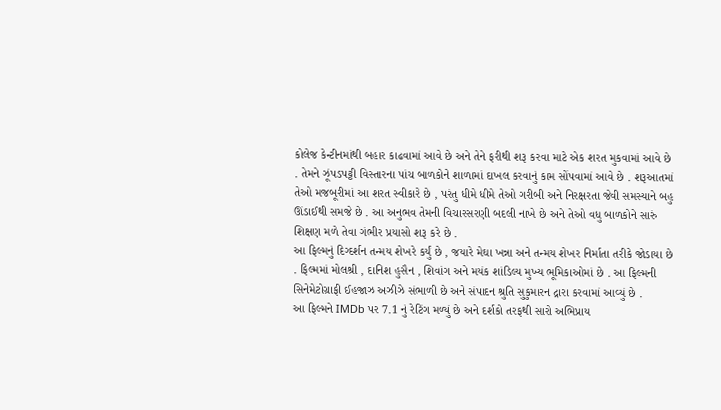કોલેજ કેન્ટીનમાંથી બહાર કાઢવામાં આવે છે અને તેને ફરીથી શરૂ કરવા માટે એક શરત મુકવામાં આવે છે . તેમને ઝૂંપડપટ્ટી વિસ્તારના પાંચ બાળકોને શાળામાં દાખલ કરવાનું કામ સોંપવામાં આવે છે . શરૂઆતમાં તેઓ મજબૂરીમાં આ શરત સ્વીકારે છે , પરંતુ ધીમે ધીમે તેઓ ગરીબી અને નિરક્ષરતા જેવી સમસ્યાને બહુ ઊંડાઈથી સમજે છે . આ અનુભવ તેમની વિચારસરણી બદલી નાખે છે અને તેઓ વધુ બાળકોને સારું શિક્ષણ મળે તેવા ગંભીર પ્રયાસો શરૂ કરે છે .
આ ફિલ્મનું દિગ્દર્શન તન્મય શેખરે કર્યું છે , જયારે મેઘા ખન્ના અને તન્મય શેખર નિર્માતા તરીકે જોડાયા છે . ફિલ્મમાં મોલશ્રી , દાનિશ હુસૈન , શિવાંગ અને મયંક શાંડિલ્ય મુખ્ય ભૂમિકાઓમાં છે . આ ફિલ્મની સિનેમેટોગ્રાફી ઈહજાઝ અઝીઝે સંભાળી છે અને સંપાદન શ્રુતિ સુકુમારન દ્રારા કરવામાં આવ્યું છે .
આ ફિલ્મને IMDb પર 7.1 નું રેટિંગ મળ્યું છે અને દર્શકો તરફથી સારો અભિપ્રાય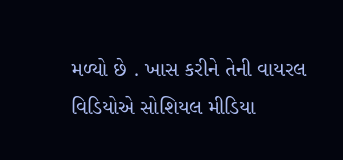મળ્યો છે . ખાસ કરીને તેની વાયરલ વિડિયોએ સોશિયલ મીડિયા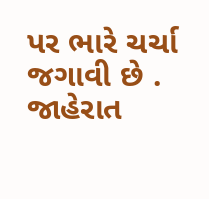પર ભારે ચર્ચા જગાવી છે .
જાહેરાત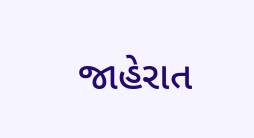જાહેરાત